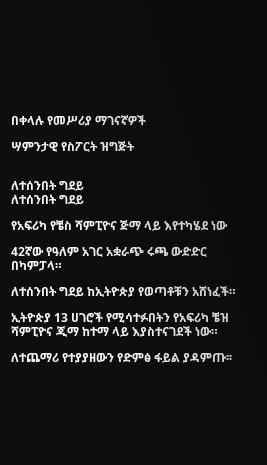በቀላሉ የመሥሪያ ማገናኛዎች

ሣምንታዊ የስፖርት ዝግጅት


ለተሰንበት ግደይ
ለተሰንበት ግደይ

የአፍሪካ የቼስ ሻምፒዮና ጅማ ላይ እየተካሄደ ነው

42ኛው የዓለም አገር አቋራጭ ሩጫ ውድድር በካምፓላ።

ለተሰንበት ግደይ ከኢትዮጵያ የወጣቶቹን አሸነፈች።

ኢትዮጵያ 13 ሀገሮች የሚሳተፉበትን የአፍሪካ ቼዝ ሻምፒዮና ጂማ ከተማ ላይ እያስተናገደች ነው።

ለተጨማሪ የተያያዘውን የድምፅ ፋይል ያዳምጡ፡፡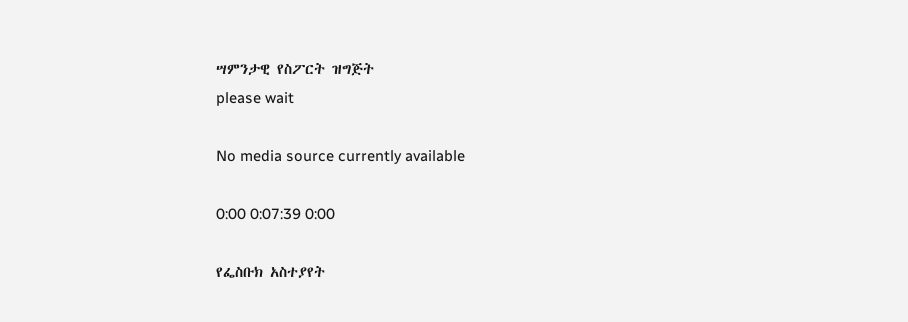ሣምንታዊ የስፖርት ዝግጅት
please wait

No media source currently available

0:00 0:07:39 0:00

የፌስቡክ አስተያየት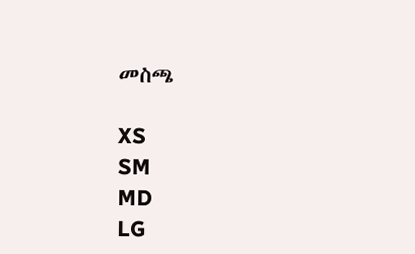መስጫ

XS
SM
MD
LG